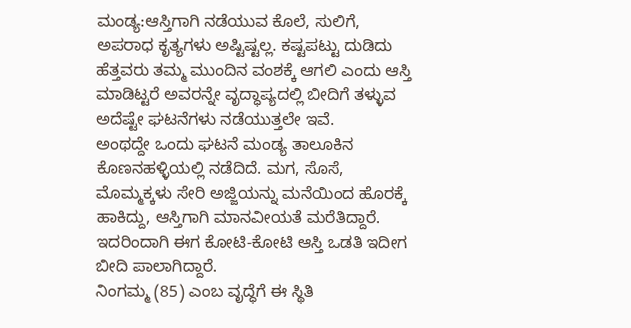ಮಂಡ್ಯ:ಆಸ್ತಿಗಾಗಿ ನಡೆಯುವ ಕೊಲೆ, ಸುಲಿಗೆ, ಅಪರಾಧ ಕೃತ್ಯಗಳು ಅಷ್ಟಿಷ್ಟಲ್ಲ. ಕಷ್ಟಪಟ್ಟು ದುಡಿದು ಹೆತ್ತವರು ತಮ್ಮ ಮುಂದಿನ ವಂಶಕ್ಕೆ ಆಗಲಿ ಎಂದು ಆಸ್ತಿ ಮಾಡಿಟ್ಟರೆ ಅವರನ್ನೇ ವೃದ್ಧಾಪ್ಯದಲ್ಲಿ ಬೀದಿಗೆ ತಳ್ಳುವ ಅದೆಷ್ಟೇ ಘಟನೆಗಳು ನಡೆಯುತ್ತಲೇ ಇವೆ.
ಅಂಥದ್ದೇ ಒಂದು ಘಟನೆ ಮಂಡ್ಯ ತಾಲೂಕಿನ ಕೊಣನಹಳ್ಳಿಯಲ್ಲಿ ನಡೆದಿದೆ. ಮಗ, ಸೊಸೆ, ಮೊಮ್ಮಕ್ಕಳು ಸೇರಿ ಅಜ್ಜಿಯನ್ನು ಮನೆಯಿಂದ ಹೊರಕ್ಕೆ ಹಾಕಿದ್ದು, ಆಸ್ತಿಗಾಗಿ ಮಾನವೀಯತೆ ಮರೆತಿದ್ದಾರೆ. ಇದರಿಂದಾಗಿ ಈಗ ಕೋಟಿ-ಕೋಟಿ ಆಸ್ತಿ ಒಡತಿ ಇದೀಗ ಬೀದಿ ಪಾಲಾಗಿದ್ದಾರೆ.
ನಿಂಗಮ್ಮ (85) ಎಂಬ ವೃದ್ಧೆಗೆ ಈ ಸ್ಥಿತಿ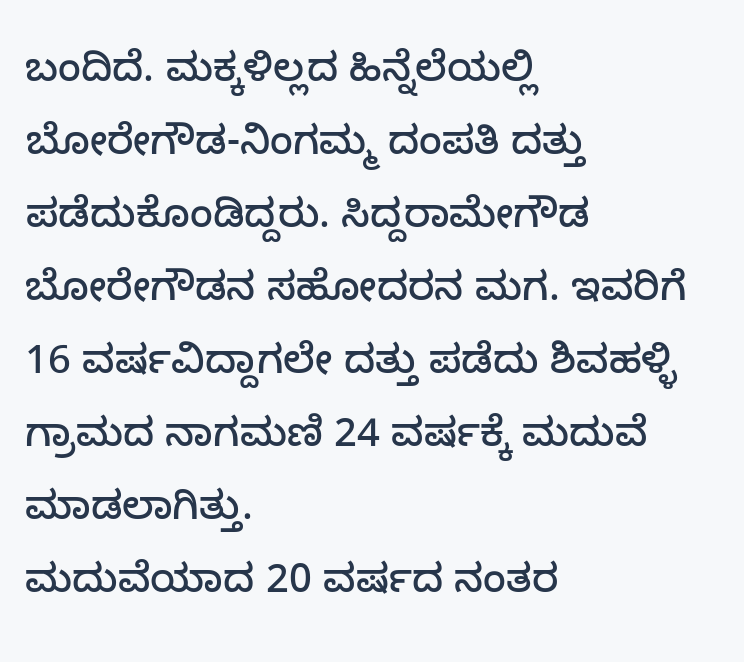ಬಂದಿದೆ. ಮಕ್ಕಳಿಲ್ಲದ ಹಿನ್ನೆಲೆಯಲ್ಲಿ  ಬೋರೇಗೌಡ-ನಿಂಗಮ್ಮ ದಂಪತಿ ದತ್ತು ಪಡೆದುಕೊಂಡಿದ್ದರು. ಸಿದ್ದರಾಮೇಗೌಡ ಬೋರೇಗೌಡನ ಸಹೋದರನ ಮಗ. ಇವರಿಗೆ 16 ವರ್ಷವಿದ್ದಾಗಲೇ ದತ್ತು ಪಡೆದು ಶಿವಹಳ್ಳಿ ಗ್ರಾಮದ ನಾಗಮಣಿ 24 ವರ್ಷಕ್ಕೆ ಮದುವೆ ಮಾಡಲಾಗಿತ್ತು.
ಮದುವೆಯಾದ 20 ವರ್ಷದ ನಂತರ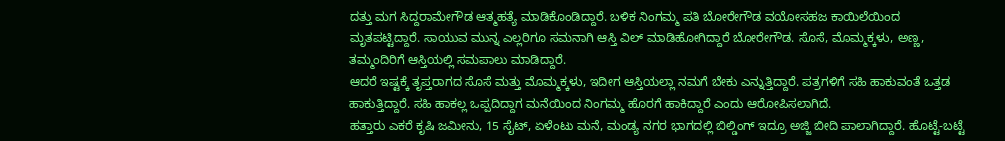ದತ್ತು ಮಗ ಸಿದ್ದರಾಮೇಗೌಡ ಆತ್ಮಹತ್ಯೆ ಮಾಡಿಕೊಂಡಿದ್ದಾರೆ. ಬಳಿಕ ನಿಂಗಮ್ಮ ಪತಿ ಬೋರೇಗೌಡ ವಯೋಸಹಜ ಕಾಯಿಲೆಯಿಂದ ಮೃತಪಟ್ಟಿದ್ದಾರೆ. ಸಾಯುವ ಮುನ್ನ ಎಲ್ಲರಿಗೂ ಸಮನಾಗಿ ಆಸ್ತಿ ವಿಲ್ ಮಾಡಿಹೋಗಿದ್ದಾರೆ ಬೋರೇಗೌಡ. ಸೊಸೆ, ಮೊಮ್ಮಕ್ಕಳು, ಅಣ್ಣ, ತಮ್ಮಂದಿರಿಗೆ ಆಸ್ತಿಯಲ್ಲಿ ಸಮಪಾಲು ಮಾಡಿದ್ದಾರೆ.
ಆದರೆ ಇಷ್ಟಕ್ಕೆ ತೃಪ್ತರಾಗದ ಸೊಸೆ ಮತ್ತು ಮೊಮ್ಮಕ್ಕಳು, ಇದೀಗ ಆಸ್ತಿಯಲ್ಲಾ ನಮಗೆ ಬೇಕು ಎನ್ನುತ್ತಿದ್ದಾರೆ. ಪತ್ರಗಳಿಗೆ ಸಹಿ ಹಾಕುವಂತೆ ಒತ್ತಡ ಹಾಕುತ್ತಿದ್ದಾರೆ. ಸಹಿ ಹಾಕಲ್ಲ ಒಪ್ಪದಿದ್ದಾಗ ಮನೆಯಿಂದ ನಿಂಗಮ್ಮ ಹೊರಗೆ ಹಾಕಿದ್ದಾರೆ ಎಂದು ಆರೋಪಿಸಲಾಗಿದೆ.
ಹತ್ತಾರು ಎಕರೆ ಕೃಷಿ ಜಮೀನು, 15 ಸೈಟ್, ಏಳೆಂಟು ಮನೆ, ಮಂಡ್ಯ ನಗರ ಭಾಗದಲ್ಲಿ ಬಿಲ್ಡಿಂಗ್ ಇದ್ರೂ ಅಜ್ಜಿ ಬೀದಿ ಪಾಲಾಗಿದ್ದಾರೆ. ಹೊಟ್ಟೆ-ಬಟ್ಟೆ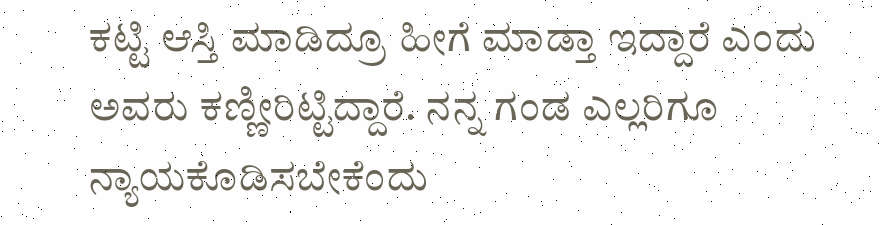ಕಟ್ಟಿ ಆಸ್ತಿ ಮಾಡಿದ್ರೂ ಹೀಗೆ ಮಾಡ್ತಾ ಇದ್ದಾರೆ ಎಂದು ಅವರು ಕಣ್ಣೀರಿಟ್ಟಿದ್ದಾರೆ. ನನ್ನ ಗಂಡ ಎಲ್ಲರಿಗೂ ನ್ಯಾಯಕೊಡಿಸಬೇಕೆಂದು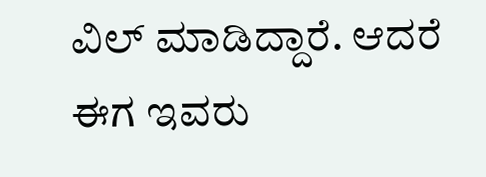ವಿಲ್ ಮಾಡಿದ್ದಾರೆ. ಆದರೆ ಈಗ ಇವರು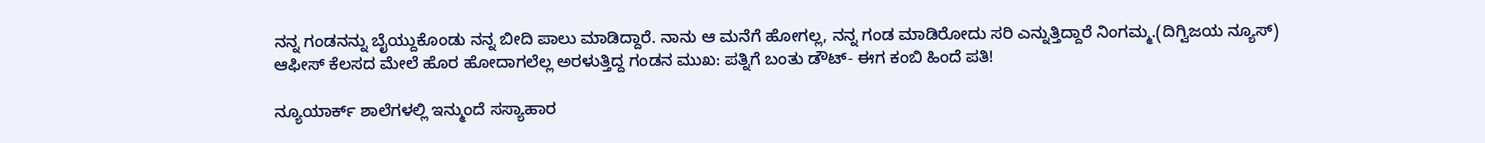ನನ್ನ ಗಂಡನನ್ನು ಬೈಯ್ದುಕೊಂಡು ನನ್ನ ಬೀದಿ ಪಾಲು ಮಾಡಿದ್ದಾರೆ. ನಾನು ಆ ಮನೆಗೆ ಹೋಗಲ್ಲ, ನನ್ನ ಗಂಡ ಮಾಡಿರೋದು ಸರಿ ಎನ್ನುತ್ತಿದ್ದಾರೆ ನಿಂಗಮ್ಮ.(ದಿಗ್ವಿಜಯ ನ್ಯೂಸ್‌)
ಆಫೀಸ್ ಕೆಲಸದ ಮೇಲೆ ಹೊರ ಹೋದಾಗಲೆಲ್ಲ ಅರಳುತ್ತಿದ್ದ ಗಂಡನ ಮುಖ: ಪತ್ನಿಗೆ ಬಂತು ಡೌಟ್‌- ಈಗ ಕಂಬಿ ಹಿಂದೆ ಪತಿ!

ನ್ಯೂಯಾರ್ಕ್‌ ಶಾಲೆಗಳಲ್ಲಿ ಇನ್ಮುಂದೆ ಸಸ್ಯಾಹಾರ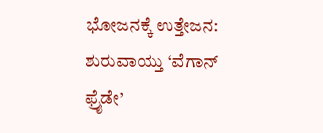ಭೋಜನಕ್ಕೆ ಉತ್ತೇಜನ: ಶುರುವಾಯ್ತು ‘ವೆಗಾನ್‌ ಫ್ರೈಡೇ’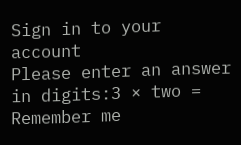Sign in to your account
Please enter an answer in digits:3 × two =
Remember me